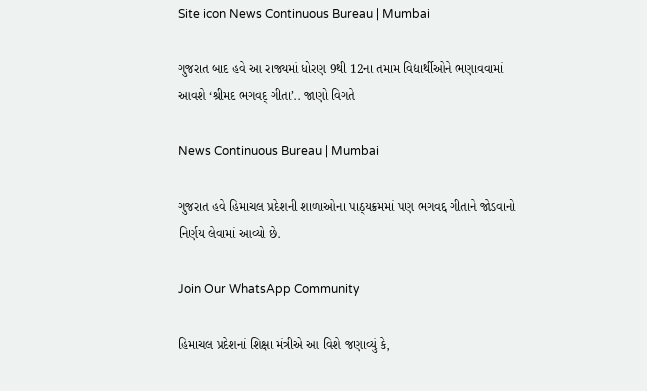Site icon News Continuous Bureau | Mumbai

ગુજરાત બાદ હવે આ રાજ્યમાં ધોરણ 9થી 12ના તમામ વિદ્યાર્થીઓને ભણાવવામાં આવશે ‘શ્રીમદ ભગવદ્ ગીતા’.. જાણો વિગતે

News Continuous Bureau | Mumbai

ગુજરાત હવે હિમાચલ પ્રદેશની શાળાઓના પાઠ્યક્રમમાં પણ ભગવદ્દ ગીતાને જોડવાનો નિર્ણય લેવામાં આવ્યો છે.

Join Our WhatsApp Community

હિમાચલ પ્રદેશનાં શિક્ષા મંત્રીએ આ વિશે જણાવ્યું કે,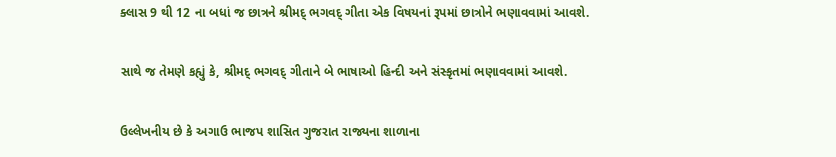ક્લાસ 9 થી 12 ના બધાં જ છાત્રને શ્રીમદ્ ભગવદ્ ગીતા એક વિષયનાં રૂપમાં છાત્રોને ભણાવવામાં આવશે.

સાથે જ તેમણે કહ્યું કે, શ્રીમદ્ ભગવદ્ ગીતાને બે ભાષાઓ હિન્દી અને સંસ્કૃતમાં ભણાવવામાં આવશે.

ઉલ્લેખનીય છે કે અગાઉ ભાજપ શાસિત ગુજરાત રાજ્યના શાળાના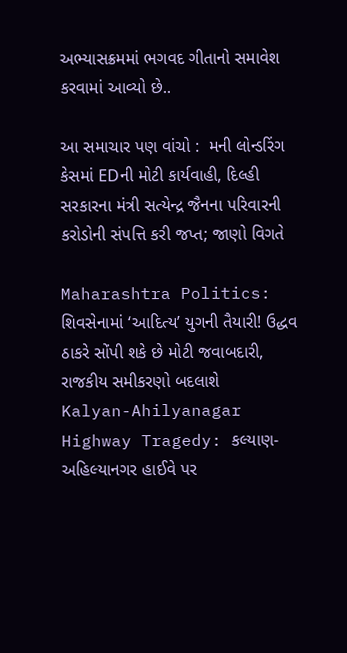અભ્યાસક્રમમાં ભગવદ ગીતાનો સમાવેશ કરવામાં આવ્યો છે..

આ સમાચાર પણ વાંચો :  મની લોન્ડરિંગ કેસમાં EDની મોટી કાર્યવાહી, દિલ્હી સરકારના મંત્રી સત્યેન્દ્ર જૈનના પરિવારની કરોડોની સંપત્તિ કરી જપ્ત; જાણો વિગતે

Maharashtra Politics: શિવસેનામાં ‘આદિત્ય’ યુગની તૈયારી! ઉદ્ધવ ઠાકરે સોંપી શકે છે મોટી જવાબદારી, રાજકીય સમીકરણો બદલાશે
Kalyan-Ahilyanagar Highway Tragedy: કલ્યાણ-અહિલ્યાનગર હાઈવે પર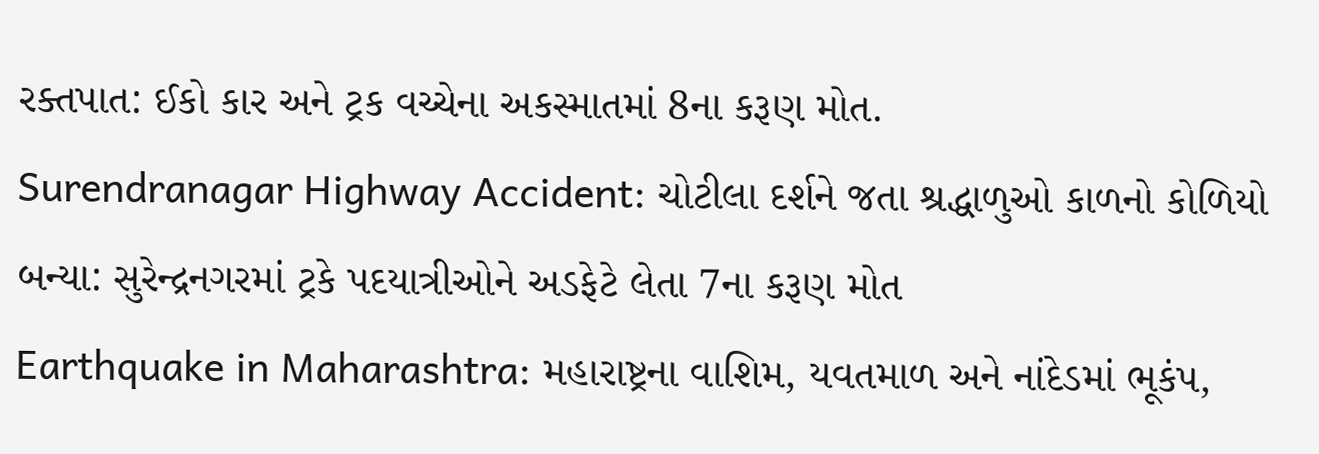રક્તપાત: ઈકો કાર અને ટ્રક વચ્ચેના અકસ્માતમાં 8ના કરૂણ મોત.
Surendranagar Highway Accident: ચોટીલા દર્શને જતા શ્રદ્ધાળુઓ કાળનો કોળિયો બન્યા: સુરેન્દ્રનગરમાં ટ્રકે પદયાત્રીઓને અડફેટે લેતા 7ના કરૂણ મોત
Earthquake in Maharashtra: મહારાષ્ટ્રના વાશિમ, યવતમાળ અને નાંદેડમાં ભૂકંપ,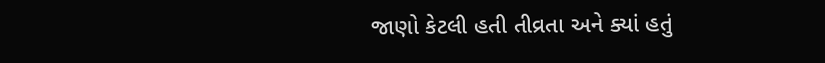જાણો કેટલી હતી તીવ્રતા અને ક્યાં હતું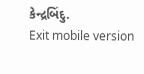કેન્દ્રબિંદુ.
Exit mobile version